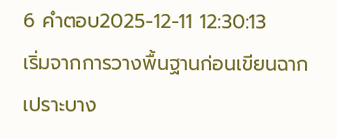6 คำตอบ2025-12-11 12:30:13
เริ่มจากการวางพื้นฐานก่อนเขียนฉากเปราะบาง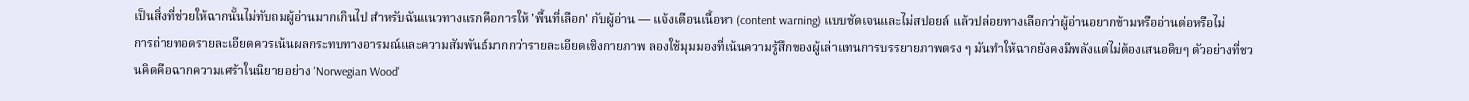เป็นสิ่งที่ช่วยให้ฉากนั้นไม่ทับถมผู้อ่านมากเกินไป สำหรับฉันแนวทางแรกคือการให้ 'พื้นที่เลือก' กับผู้อ่าน — แจ้งเตือนเนื้อหา (content warning) แบบชัดเจนและไม่สปอยล์ แล้วปล่อยทางเลือกว่าผู้อ่านอยากข้ามหรืออ่านต่อหรือไม่
การถ่ายทอดรายละเอียดควรเน้นผลกระทบทางอารมณ์และความสัมพันธ์มากกว่ารายละเอียดเชิงกายภาพ ลองใช้มุมมองที่เน้นความรู้สึกของผู้เล่าแทนการบรรยายภาพตรง ๆ มันทำให้ฉากยังคงมีพลังแต่ไม่ต้องเสนอดิบๆ ตัวอย่างที่ชวนคิดคือฉากความเศร้าในนิยายอย่าง 'Norwegian Wood'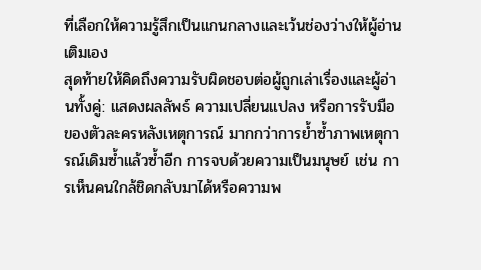ที่เลือกให้ความรู้สึกเป็นแกนกลางและเว้นช่องว่างให้ผู้อ่านเติมเอง
สุดท้ายให้คิดถึงความรับผิดชอบต่อผู้ถูกเล่าเรื่องและผู้อ่านทั้งคู่: แสดงผลลัพธ์ ความเปลี่ยนแปลง หรือการรับมือของตัวละครหลังเหตุการณ์ มากกว่าการย้ำซ้ำภาพเหตุการณ์เดิมซ้ำแล้วซ้ำอีก การจบด้วยความเป็นมนุษย์ เช่น การเห็นคนใกล้ชิดกลับมาได้หรือความพ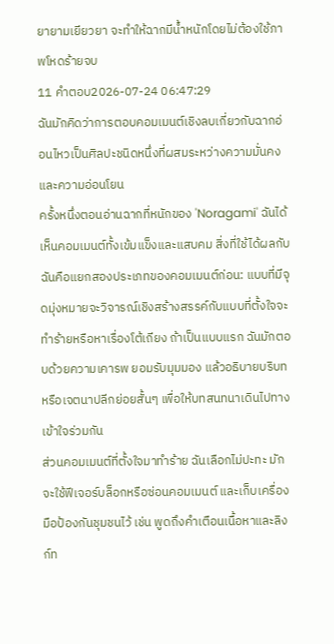ยายามเยียวยา จะทำให้ฉากมีน้ำหนักโดยไม่ต้องใช้ภาพโหดร้ายจบ
11 คำตอบ2026-07-24 06:47:29
ฉันมักคิดว่าการตอบคอมเมนต์เชิงลบเกี่ยวกับฉากอ่อนไหวเป็นศิลปะชนิดหนึ่งที่ผสมระหว่างความมั่นคงและความอ่อนโยน
ครั้งหนึ่งตอนอ่านฉากที่หนักของ 'Noragami' ฉันได้เห็นคอมเมนต์ทั้งเข้มแข็งและแสบคม สิ่งที่ใช้ได้ผลกับฉันคือแยกสองประเภทของคอมเมนต์ก่อน: แบบที่มีจุดมุ่งหมายจะวิจารณ์เชิงสร้างสรรค์กับแบบที่ตั้งใจจะทำร้ายหรือหาเรื่องโต้เถียง ถ้าเป็นแบบแรก ฉันมักตอบด้วยความเคารพ ยอมรับมุมมอง แล้วอธิบายบริบทหรือเจตนาปลีกย่อยสั้นๆ เพื่อให้บทสนทนาเดินไปทางเข้าใจร่วมกัน
ส่วนคอมเมนต์ที่ตั้งใจมาทำร้าย ฉันเลือกไม่ปะทะ มักจะใช้ฟีเจอร์บล็อกหรือซ่อนคอมเมนต์ และเก็บเครื่องมือป้องกันชุมชนไว้ เช่น พูดถึงคำเตือนเนื้อหาและลิงก์ท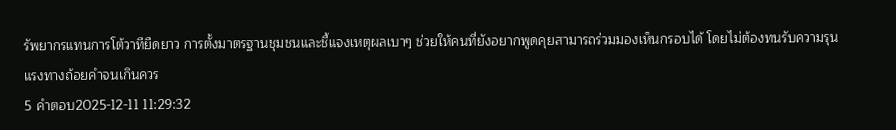รัพยากรแทนการโต้วาทียืดยาว การตั้งมาตรฐานชุมชนและชี้แจงเหตุผลเบาๆ ช่วยให้คนที่ยังอยากพูดคุยสามารถร่วมมองเห็นกรอบได้ โดยไม่ต้องทนรับความรุนแรงทางถ้อยคำจนเกินควร
5 คำตอบ2025-12-11 11:29:32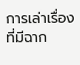การเล่าเรื่องที่มีฉาก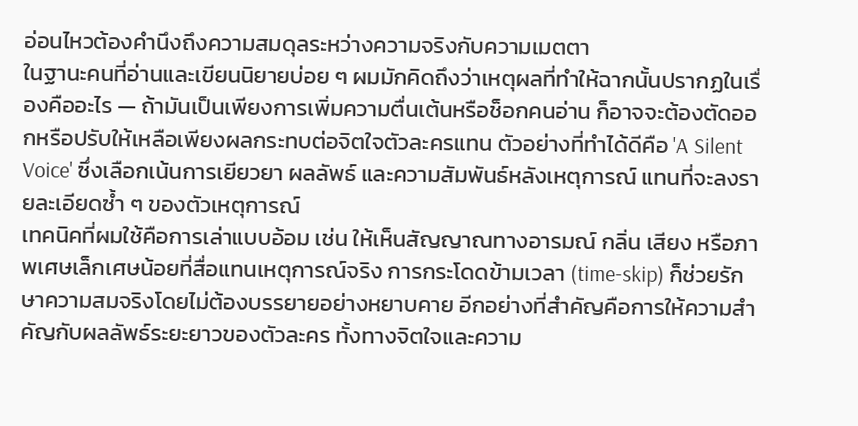อ่อนไหวต้องคำนึงถึงความสมดุลระหว่างความจริงกับความเมตตา
ในฐานะคนที่อ่านและเขียนนิยายบ่อย ๆ ผมมักคิดถึงว่าเหตุผลที่ทำให้ฉากนั้นปรากฏในเรื่องคืออะไร — ถ้ามันเป็นเพียงการเพิ่มความตื่นเต้นหรือช็อกคนอ่าน ก็อาจจะต้องตัดออกหรือปรับให้เหลือเพียงผลกระทบต่อจิตใจตัวละครแทน ตัวอย่างที่ทำได้ดีคือ 'A Silent Voice' ซึ่งเลือกเน้นการเยียวยา ผลลัพธ์ และความสัมพันธ์หลังเหตุการณ์ แทนที่จะลงรายละเอียดซ้ำ ๆ ของตัวเหตุการณ์
เทคนิคที่ผมใช้คือการเล่าแบบอ้อม เช่น ให้เห็นสัญญาณทางอารมณ์ กลิ่น เสียง หรือภาพเศษเล็กเศษน้อยที่สื่อแทนเหตุการณ์จริง การกระโดดข้ามเวลา (time-skip) ก็ช่วยรักษาความสมจริงโดยไม่ต้องบรรยายอย่างหยาบคาย อีกอย่างที่สำคัญคือการให้ความสำคัญกับผลลัพธ์ระยะยาวของตัวละคร ทั้งทางจิตใจและความ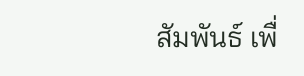สัมพันธ์ เพื่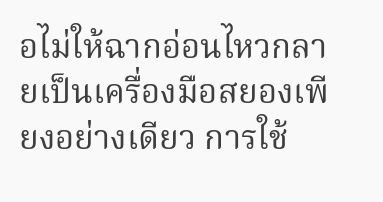อไม่ให้ฉากอ่อนไหวกลายเป็นเครื่องมือสยองเพียงอย่างเดียว การใช้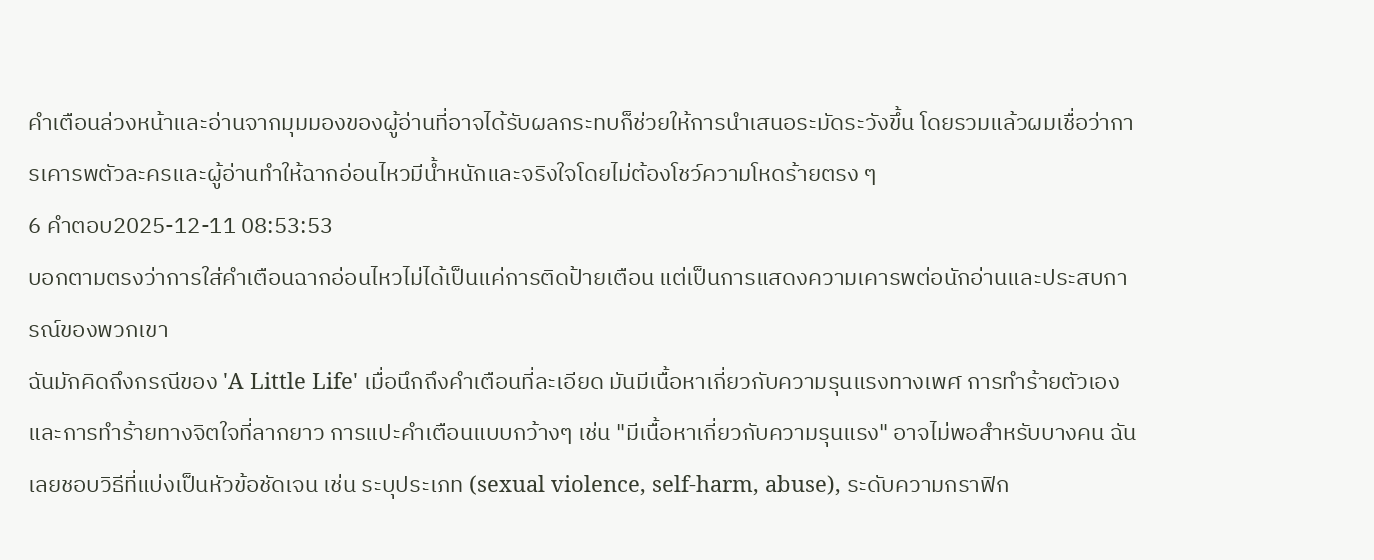คำเตือนล่วงหน้าและอ่านจากมุมมองของผู้อ่านที่อาจได้รับผลกระทบก็ช่วยให้การนำเสนอระมัดระวังขึ้น โดยรวมแล้วผมเชื่อว่าการเคารพตัวละครและผู้อ่านทำให้ฉากอ่อนไหวมีน้ำหนักและจริงใจโดยไม่ต้องโชว์ความโหดร้ายตรง ๆ
6 คำตอบ2025-12-11 08:53:53
บอกตามตรงว่าการใส่คำเตือนฉากอ่อนไหวไม่ได้เป็นแค่การติดป้ายเตือน แต่เป็นการแสดงความเคารพต่อนักอ่านและประสบการณ์ของพวกเขา
ฉันมักคิดถึงกรณีของ 'A Little Life' เมื่อนึกถึงคำเตือนที่ละเอียด มันมีเนื้อหาเกี่ยวกับความรุนแรงทางเพศ การทำร้ายตัวเอง และการทำร้ายทางจิตใจที่ลากยาว การแปะคำเตือนแบบกว้างๆ เช่น "มีเนื้อหาเกี่ยวกับความรุนแรง" อาจไม่พอสำหรับบางคน ฉันเลยชอบวิธีที่แบ่งเป็นหัวข้อชัดเจน เช่น ระบุประเภท (sexual violence, self-harm, abuse), ระดับความกราฟิก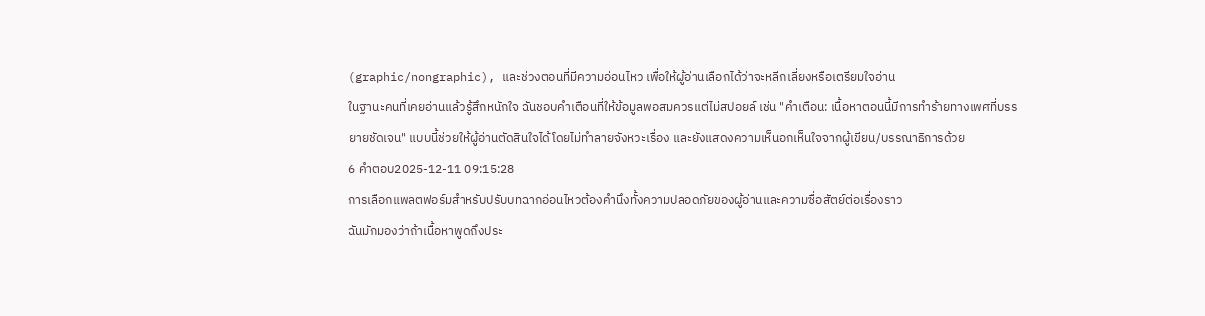(graphic/nongraphic), และช่วงตอนที่มีความอ่อนไหว เพื่อให้ผู้อ่านเลือกได้ว่าจะหลีกเลี่ยงหรือเตรียมใจอ่าน
ในฐานะคนที่เคยอ่านแล้วรู้สึกหนักใจ ฉันชอบคำเตือนที่ให้ข้อมูลพอสมควรแต่ไม่สปอยล์ เช่น "คำเตือน: เนื้อหาตอนนี้มีการทำร้ายทางเพศที่บรรยายชัดเจน" แบบนี้ช่วยให้ผู้อ่านตัดสินใจได้โดยไม่ทำลายจังหวะเรื่อง และยังแสดงความเห็นอกเห็นใจจากผู้เขียน/บรรณาธิการด้วย
6 คำตอบ2025-12-11 09:15:28
การเลือกแพลตฟอร์มสำหรับปรับบทฉากอ่อนไหวต้องคำนึงทั้งความปลอดภัยของผู้อ่านและความซื่อสัตย์ต่อเรื่องราว
ฉันมักมองว่าถ้าเนื้อหาพูดถึงประ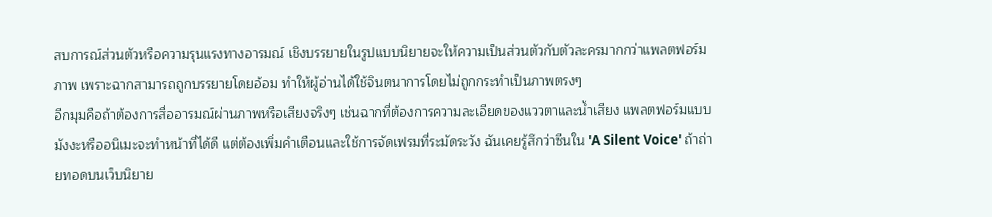สบการณ์ส่วนตัวหรือความรุนแรงทางอารมณ์ เชิงบรรยายในรูปแบบนิยายจะให้ความเป็นส่วนตัวกับตัวละครมากกว่าแพลตฟอร์มภาพ เพราะฉากสามารถถูกบรรยายโดยอ้อม ทำให้ผู้อ่านได้ใช้จินตนาการโดยไม่ถูกกระทำเป็นภาพตรงๆ
อีกมุมคือถ้าต้องการสื่ออารมณ์ผ่านภาพหรือเสียงจริงๆ เช่นฉากที่ต้องการความละเอียดของแววตาและน้ำเสียง แพลตฟอร์มแบบมังงะหรืออนิเมะจะทำหน้าที่ได้ดี แต่ต้องเพิ่มคำเตือนและใช้การจัดเฟรมที่ระมัดระวัง ฉันเคยรู้สึกว่าซีนใน 'A Silent Voice' ถ้าถ่ายทอดบนเว็บนิยาย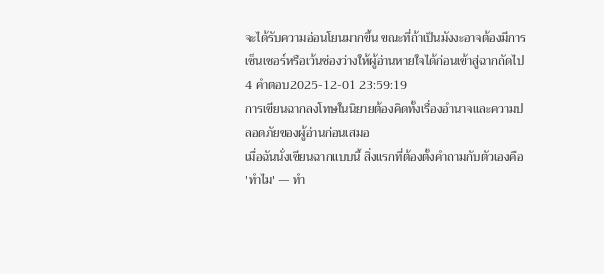จะได้รับความอ่อนโยนมากขึ้น ขณะที่ถ้าเป็นมังงะอาจต้องมีการเซ็นเซอร์หรือเว้นช่องว่างให้ผู้อ่านหายใจได้ก่อนเข้าสู่ฉากถัดไป
4 คำตอบ2025-12-01 23:59:19
การเขียนฉากลงโทษในนิยายต้องคิดทั้งเรื่องอำนาจและความปลอดภัยของผู้อ่านก่อนเสมอ
เมื่อฉันนั่งเขียนฉากแบบนี้ สิ่งแรกที่ต้องตั้งคำถามกับตัวเองคือ 'ทำไม' — ทำ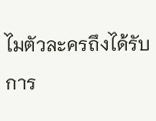ไมตัวละครถึงได้รับการ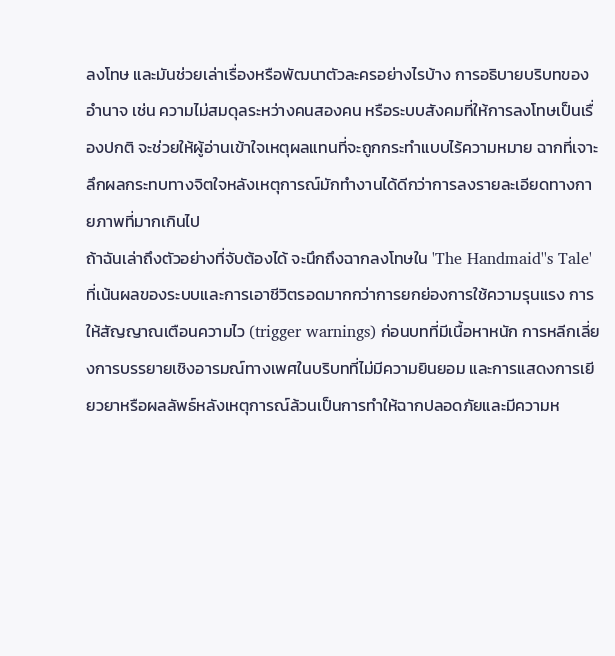ลงโทษ และมันช่วยเล่าเรื่องหรือพัฒนาตัวละครอย่างไรบ้าง การอธิบายบริบทของอำนาจ เช่น ความไม่สมดุลระหว่างคนสองคน หรือระบบสังคมที่ให้การลงโทษเป็นเรื่องปกติ จะช่วยให้ผู้อ่านเข้าใจเหตุผลแทนที่จะถูกกระทำแบบไร้ความหมาย ฉากที่เจาะลึกผลกระทบทางจิตใจหลังเหตุการณ์มักทำงานได้ดีกว่าการลงรายละเอียดทางกายภาพที่มากเกินไป
ถ้าฉันเล่าถึงตัวอย่างที่จับต้องได้ จะนึกถึงฉากลงโทษใน 'The Handmaid''s Tale' ที่เน้นผลของระบบและการเอาชีวิตรอดมากกว่าการยกย่องการใช้ความรุนแรง การให้สัญญาณเตือนความไว (trigger warnings) ก่อนบทที่มีเนื้อหาหนัก การหลีกเลี่ยงการบรรยายเชิงอารมณ์ทางเพศในบริบทที่ไม่มีความยินยอม และการแสดงการเยียวยาหรือผลลัพธ์หลังเหตุการณ์ล้วนเป็นการทำให้ฉากปลอดภัยและมีความห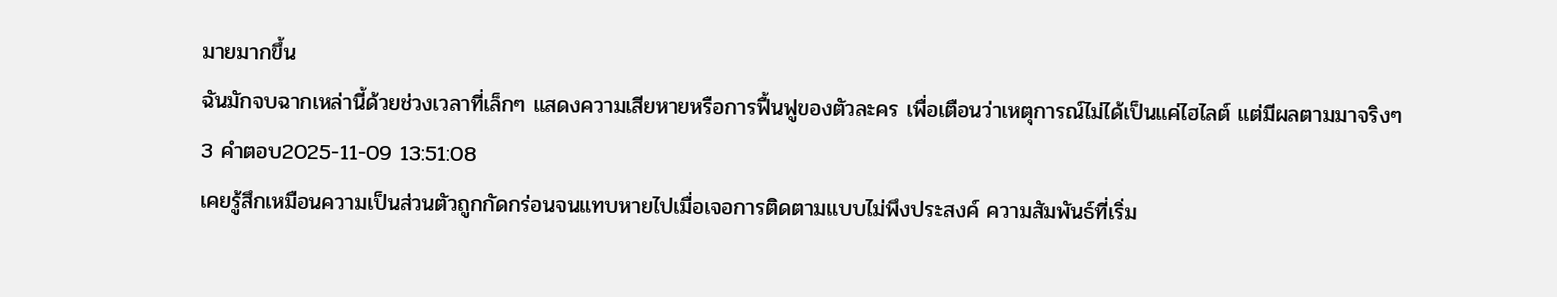มายมากขึ้น
ฉันมักจบฉากเหล่านี้ด้วยช่วงเวลาที่เล็กๆ แสดงความเสียหายหรือการฟื้นฟูของตัวละคร เพื่อเตือนว่าเหตุการณ์ไม่ได้เป็นแค่ไฮไลต์ แต่มีผลตามมาจริงๆ
3 คำตอบ2025-11-09 13:51:08
เคยรู้สึกเหมือนความเป็นส่วนตัวถูกกัดกร่อนจนแทบหายไปเมื่อเจอการติดตามแบบไม่พึงประสงค์ ความสัมพันธ์ที่เริ่ม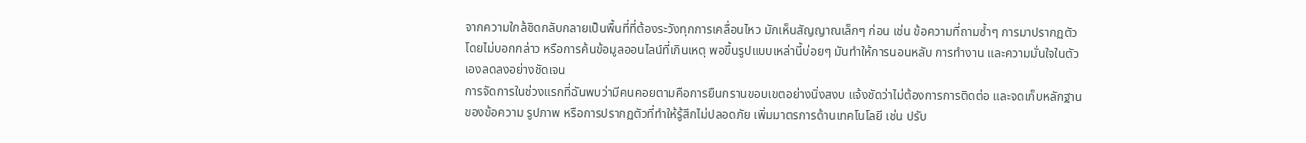จากความใกล้ชิดกลับกลายเป็นพื้นที่ที่ต้องระวังทุกการเคลื่อนไหว มักเห็นสัญญาณเล็กๆ ก่อน เช่น ข้อความที่ถามซ้ำๆ การมาปรากฏตัวโดยไม่บอกกล่าว หรือการค้นข้อมูลออนไลน์ที่เกินเหตุ พอขึ้นรูปแบบเหล่านี้บ่อยๆ มันทำให้การนอนหลับ การทำงาน และความมั่นใจในตัวเองลดลงอย่างชัดเจน
การจัดการในช่วงแรกที่ฉันพบว่ามีคนคอยตามคือการยืนกรานขอบเขตอย่างนิ่งสงบ แจ้งชัดว่าไม่ต้องการการติดต่อ และจดเก็บหลักฐานของข้อความ รูปภาพ หรือการปรากฏตัวที่ทำให้รู้สึกไม่ปลอดภัย เพิ่มมาตรการด้านเทคโนโลยี เช่น ปรับ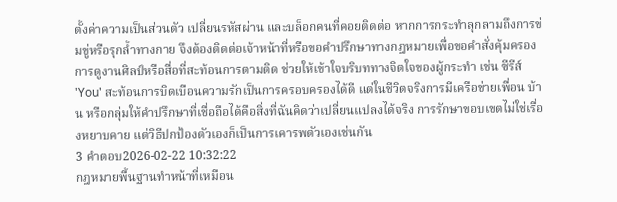ตั้งค่าความเป็นส่วนตัว เปลี่ยนรหัสผ่าน และบล็อกคนที่คอยติดต่อ หากการกระทำลุกลามถึงการข่มขู่หรือรุกล้ำทางกาย จึงต้องติดต่อเจ้าหน้าที่หรือขอคำปรึกษาทางกฎหมายเพื่อขอคำสั่งคุ้มครอง
การดูงานศิลป์หรือสื่อที่สะท้อนการตามติด ช่วยให้เข้าใจบริบททางจิตใจของผู้กระทำ เช่น ซีรีส์ 'You' สะท้อนการบิดเบือนความรักเป็นการครอบครองได้ดี แต่ในชีวิตจริงการมีเครือข่ายเพื่อน บ้าน หรือกลุ่มให้คำปรึกษาที่เชื่อถือได้คือสิ่งที่ฉันคิดว่าเปลี่ยนแปลงได้จริง การรักษาขอบเขตไม่ใช่เรื่องหยาบคาย แต่วิธีปกป้องตัวเองก็เป็นการเคารพตัวเองเช่นกัน
3 คำตอบ2026-02-22 10:32:22
กฎหมายพื้นฐานทำหน้าที่เหมือน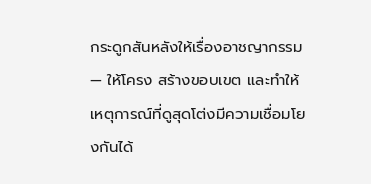กระดูกสันหลังให้เรื่องอาชญากรรม — ให้โครง สร้างขอบเขต และทำให้เหตุการณ์ที่ดูสุดโต่งมีความเชื่อมโยงกันได้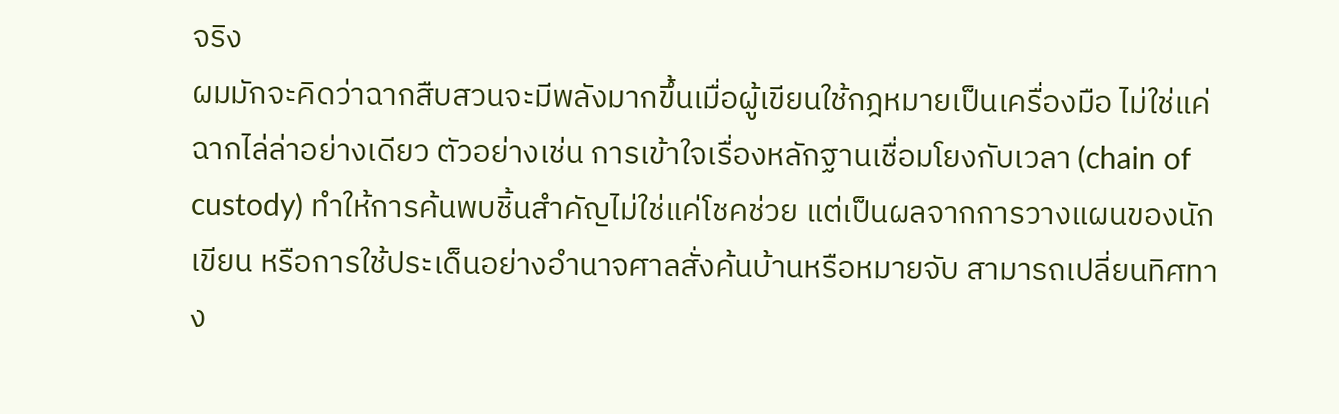จริง
ผมมักจะคิดว่าฉากสืบสวนจะมีพลังมากขึ้นเมื่อผู้เขียนใช้กฎหมายเป็นเครื่องมือ ไม่ใช่แค่ฉากไล่ล่าอย่างเดียว ตัวอย่างเช่น การเข้าใจเรื่องหลักฐานเชื่อมโยงกับเวลา (chain of custody) ทำให้การค้นพบชิ้นสำคัญไม่ใช่แค่โชคช่วย แต่เป็นผลจากการวางแผนของนักเขียน หรือการใช้ประเด็นอย่างอำนาจศาลสั่งค้นบ้านหรือหมายจับ สามารถเปลี่ยนทิศทาง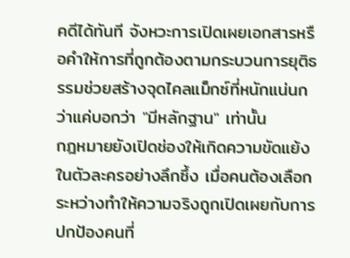คดีได้ทันที จังหวะการเปิดเผยเอกสารหรือคำให้การที่ถูกต้องตามกระบวนการยุติธรรมช่วยสร้างจุดไคลแม็กซ์ที่หนักแน่นกว่าแค่บอกว่า "มีหลักฐาน" เท่านั้น
กฎหมายยังเปิดช่องให้เกิดความขัดแย้งในตัวละครอย่างลึกซึ้ง เมื่อคนต้องเลือกระหว่างทำให้ความจริงถูกเปิดเผยกับการปกป้องคนที่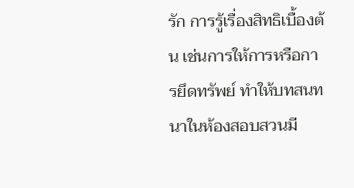รัก การรู้เรื่องสิทธิเบื้องต้น เช่นการให้การหรือการยึดทรัพย์ ทำให้บทสนทนาในห้องสอบสวนมี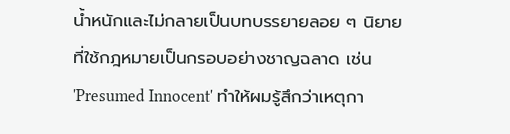น้ำหนักและไม่กลายเป็นบทบรรยายลอย ๆ นิยายที่ใช้กฎหมายเป็นกรอบอย่างชาญฉลาด เช่น 'Presumed Innocent' ทำให้ผมรู้สึกว่าเหตุกา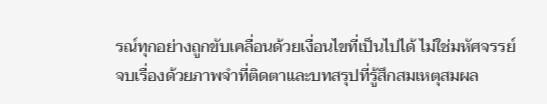รณ์ทุกอย่างถูกขับเคลื่อนด้วยเงื่อนไขที่เป็นไปได้ ไม่ใช่มหัศจรรย์ จบเรื่องด้วยภาพจำที่ติดตาและบทสรุปที่รู้สึกสมเหตุสมผล